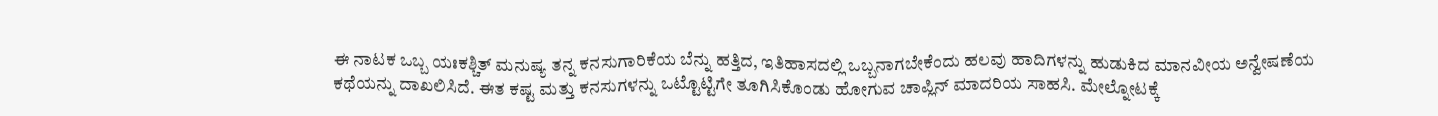ಈ ನಾಟಕ ಒಬ್ಬ ಯಃಕಶ್ಚಿತ್ ಮನುಷ್ಯ ತನ್ನ ಕನಸುಗಾರಿಕೆಯ ಬೆನ್ನು ಹತ್ತಿದ, ಇತಿಹಾಸದಲ್ಲಿ ಒಬ್ಬನಾಗಬೇಕೆಂದು ಹಲವು ಹಾದಿಗಳನ್ನು ಹುಡುಕಿದ ಮಾನವೀಯ ಅನ್ವೇಷಣೆಯ ಕಥೆಯನ್ನು ದಾಖಲಿಸಿದೆ. ಈತ ಕಷ್ಟ ಮತ್ತು ಕನಸುಗಳನ್ನು ಒಟ್ಟೊಟ್ಟಿಗೇ ತೂಗಿಸಿಕೊಂಡು ಹೋಗುವ ಚಾಪ್ಲಿನ್ ಮಾದರಿಯ ಸಾಹಸಿ. ಮೇಲ್ನೋಟಕ್ಕೆ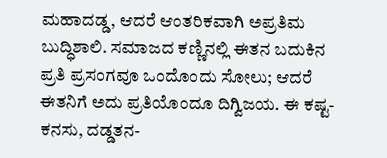ಮಹಾದಡ್ಡ, ಆದರೆ ಆಂತರಿಕವಾಗಿ ಅಪ್ರತಿಮ ಬುದ್ಧಿಶಾಲಿ. ಸಮಾಜದ ಕಣ್ಣಿನಲ್ಲಿ ಈತನ ಬದುಕಿನ ಪ್ರತಿ ಪ್ರಸಂಗವೂ ಒಂದೊಂದು ಸೋಲು; ಆದರೆ ಈತನಿಗೆ ಅದು ಪ್ರತಿಯೊಂದೂ ದಿಗ್ವಿಜಯ. ಈ ಕಷ್ಟ-ಕನಸು, ದಡ್ಡತನ-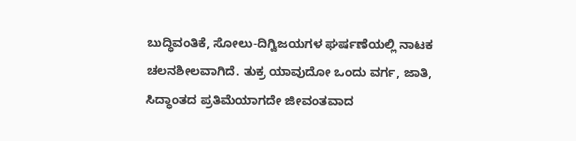ಬುದ್ಧಿವಂತಿಕೆ, ಸೋಲು-ದಿಗ್ವಿಜಯಗಳ ಘರ್ಷಣೆಯಲ್ಲಿ ನಾಟಕ ಚಲನಶೀಲವಾಗಿದೆ. ತುಕ್ರ ಯಾವುದೋ ಒಂದು ವರ್ಗ, ಜಾತಿ, ಸಿದ್ಧಾಂತದ ಪ್ರತಿಮೆಯಾಗದೇ ಜೀವಂತವಾದ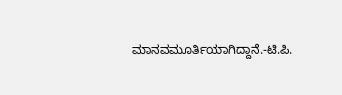ಮಾನವಮೂರ್ತಿಯಾಗಿದ್ದಾನೆ.-ಟಿ.ಪಿ.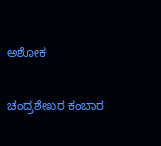ಅಶೋಕ

ಚಂದ್ರಶೇಖರ ಕಂಬಾರ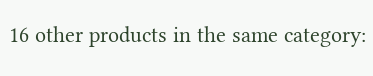16 other products in the same category: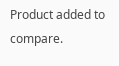Product added to compare.